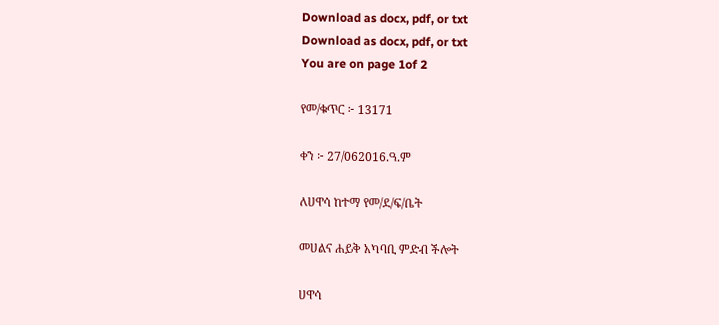Download as docx, pdf, or txt
Download as docx, pdf, or txt
You are on page 1of 2

የመ/ቁጥር ፦ 13171

ቀን ፦ 27/062016.ዓ.ም

ለሀዋሳ ከተማ የመ/ደ/ፍ/ቤት

መሀልና ሐይቅ አካባቢ ምድብ ችሎት

ሀዋሳ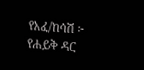የአፈ/ከሳሽ ፦ የሐይቅ ዳር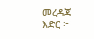መረዳጃ እድር ፦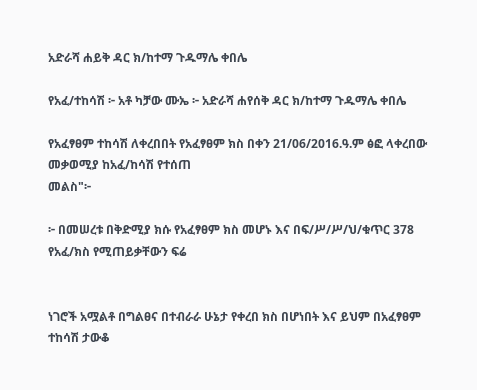አድራሻ ሐይቅ ዳር ክ/ከተማ ጉዱማሌ ቀበሌ

የአፈ/ተከሳሽ ፦ አቶ ካቻው ሙኤ ፦ አድራሻ ሐየሰቅ ዳር ክ/ከተማ ጉዱማሌ ቀበሌ

የአፈፃፀም ተከሳሽ ለቀረበበት የአፈፃፀም ክስ በቀን 21/06/2016.ዓ.ም ፅፎ ላቀረበው መቃወሚያ ከአፈ/ከሳሽ የተሰጠ
መልስ"፦

፦ በመሠረቱ በቅድሚያ ክሱ የአፈፃፀም ክስ መሆኑ እና በፍ/ሥ/ሥ/ህ/ቁጥር 378 የአፈ/ክስ የሚጠይቃቸውን ፍሬ


ነገሮች አሟልቶ በግልፀና በተብራራ ሁኔታ የቀረበ ክስ በሆነበት እና ይህም በአፈፃፀም ተከሳሽ ታውቆ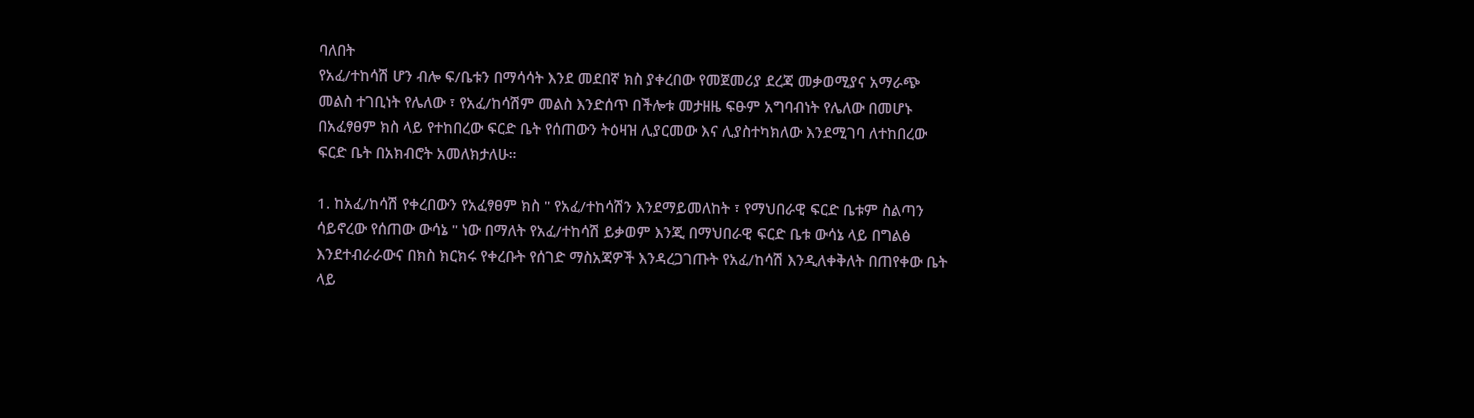ባለበት
የአፈ/ተከሳሽ ሆን ብሎ ፍ/ቤቱን በማሳሳት እንደ መደበኛ ክስ ያቀረበው የመጀመሪያ ደረጃ መቃወሚያና አማራጭ
መልስ ተገቢነት የሌለው ፣ የአፈ/ከሳሽም መልስ እንድሰጥ በችሎቱ መታዘዜ ፍፁም አግባብነት የሌለው በመሆኑ
በአፈፃፀም ክስ ላይ የተከበረው ፍርድ ቤት የሰጠውን ትዕዛዝ ሊያርመው እና ሊያስተካክለው እንደሚገባ ለተከበረው
ፍርድ ቤት በአክብሮት አመለክታለሁ።

1. ከአፈ/ከሳሽ የቀረበውን የአፈፃፀም ክስ " የአፈ/ተከሳሽን እንደማይመለከት ፣ የማህበራዊ ፍርድ ቤቱም ስልጣን
ሳይኖረው የሰጠው ውሳኔ " ነው በማለት የአፈ/ተከሳሽ ይቃወም እንጂ በማህበራዊ ፍርድ ቤቱ ውሳኔ ላይ በግልፅ
እንደተብራራውና በክስ ክርክሩ የቀረቡት የሰገድ ማስአጃዎች እንዳረጋገጡት የአፈ/ከሳሽ እንዲለቀቅለት በጠየቀው ቤት
ላይ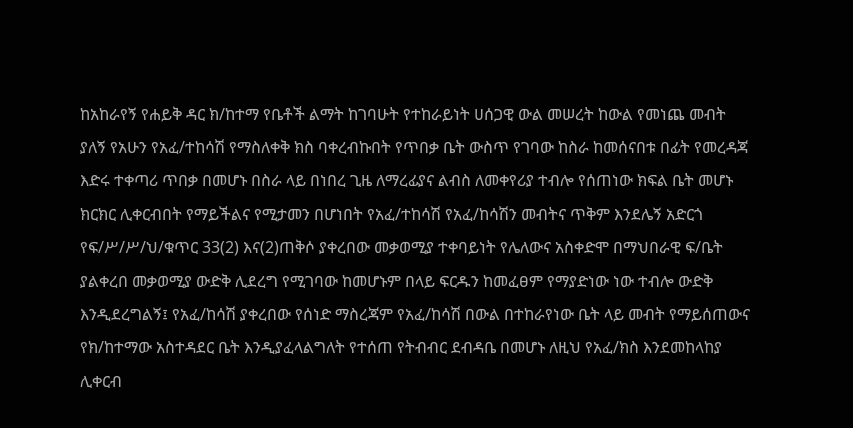ከአከራየኝ የሐይቅ ዳር ክ/ከተማ የቤቶች ልማት ከገባሁት የተከራይነት ሀሰጋዊ ውል መሠረት ከውል የመነጨ መብት
ያለኝ የአሁን የአፈ/ተከሳሽ የማስለቀቅ ክስ ባቀረብኩበት የጥበቃ ቤት ውስጥ የገባው ከስራ ከመሰናበቱ በፊት የመረዳጃ
እድሩ ተቀጣሪ ጥበቃ በመሆኑ በስራ ላይ በነበረ ጊዜ ለማረፊያና ልብስ ለመቀየሪያ ተብሎ የሰጠነው ክፍል ቤት መሆኑ
ክርክር ሊቀርብበት የማይችልና የሚታመን በሆነበት የአፈ/ተከሳሽ የአፈ/ከሳሽን መብትና ጥቅም እንደሌኝ አድርጎ
የፍ/ሥ/ሥ/ህ/ቁጥር 33(2) እና(2)ጠቅሶ ያቀረበው መቃወሚያ ተቀባይነት የሌለውና አስቀድሞ በማህበራዊ ፍ/ቤት
ያልቀረበ መቃወሚያ ውድቅ ሊደረግ የሚገባው ከመሆኑም በላይ ፍርዱን ከመፈፀም የማያድነው ነው ተብሎ ውድቅ
እንዲደረግልኝ፤ የአፈ/ከሳሽ ያቀረበው የሰነድ ማስረጃም የአፈ/ከሳሽ በውል በተከራየነው ቤት ላይ መብት የማይሰጠውና
የክ/ከተማው አስተዳደር ቤት እንዲያፈላልግለት የተሰጠ የትብብር ደብዳቤ በመሆኑ ለዚህ የአፈ/ክስ እንደመከላከያ
ሊቀርብ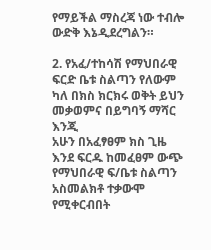የማይችል ማስረጃ ነው ተብሎ ውድቅ እኔዲደረግልን።

2. የአፈ/ተከሳሽ የማህበራዊ ፍርድ ቤቱ ስልጣን የለውም ካለ በክስ ክርክሩ ወቅት ይህን መቃወምና በይግባኝ ማሻር እንጂ
አሁን በአፈፃፀም ክስ ጊዜ እንደ ፍርዱ ከመፈፀም ውጭ የማህበራዊ ፍ/ቤቱ ስልጣን አስመልክቶ ተቃውሞ የሚቀርብበት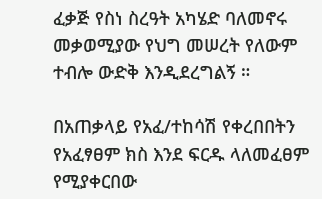ፈቃጅ የስነ ስረዓት አካሄድ ባለመኖሩ መቃወሚያው የህግ መሠረት የለውም ተብሎ ውድቅ እንዲደረግልኝ ።

በአጠቃላይ የአፈ/ተከሳሽ የቀረበበትን የአፈፃፀም ክስ እንደ ፍርዱ ላለመፈፀም የሚያቀርበው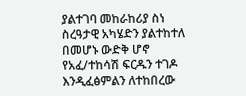ያልተገባ መከራከሪያ ስነ
ስረዓታዊ አካሄድን ያልተከተለ በመሆኑ ውድቅ ሆኖ የአፈ/ተከሳሽ ፍርዱን ተገዶ እንዲፈፅምልን ለተከበረው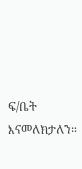ፍ/ቤት
እናመለክታለን።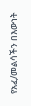የአፈ/መልሳችን በእውነት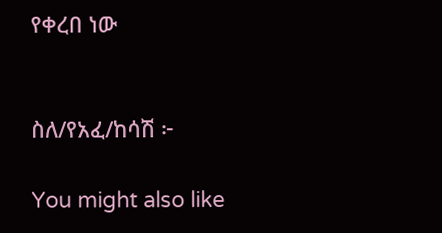የቀረበ ነው


ስለ/የአፈ/ከሳሽ ፦

You might also like